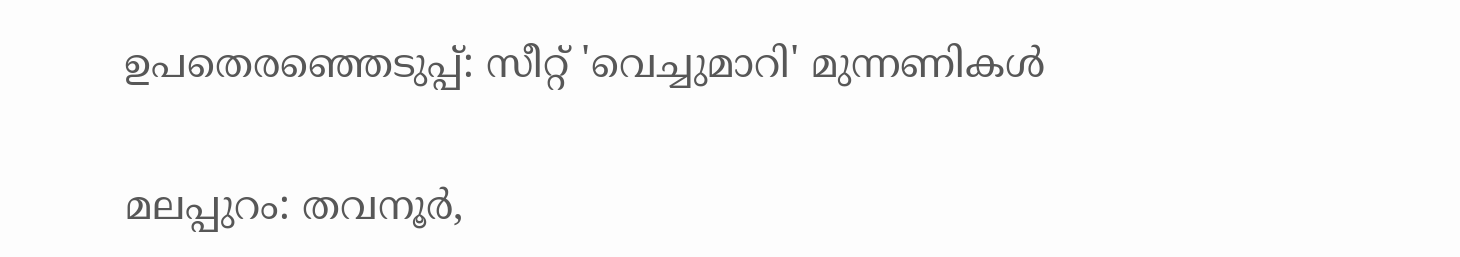ഉപതെരഞ്ഞെടുപ്പ്: സീറ്റ് 'വെച്ചുമാറി' മുന്നണികൾ

മലപ്പുറം: തവനൂര്‍,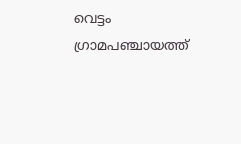വെട്ടം ഗ്രാമപഞ്ചായത്ത്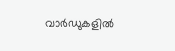വാര്‍ഡുകളില്‍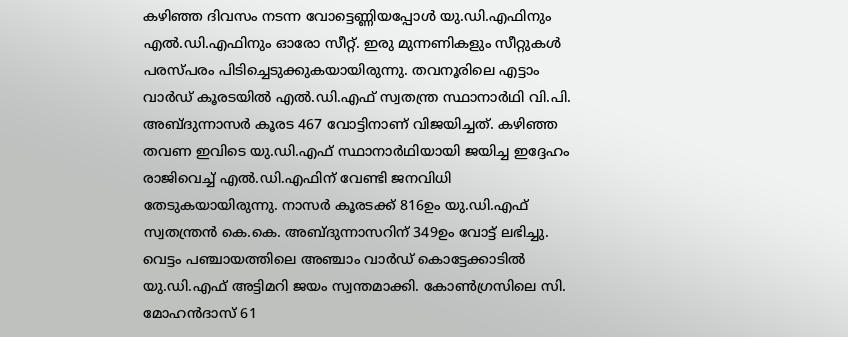കഴിഞ്ഞ ദിവസം നടന്ന വോട്ടെണ്ണിയപ്പോൾ യു.ഡി.എഫിനും എൽ.ഡി.എഫിനും ഓരോ സീറ്റ്. ഇരു മുന്നണികളും സീറ്റുകൾ പരസ്പരം പിടിച്ചെടുക്കുകയായിരുന്നു. തവനൂരിലെ എട്ടാം വാർഡ് കൂരടയിൽ എല്‍.ഡി.എഫ് സ്വതന്ത്ര സ്ഥാനാർഥി വി.പി. അബ്ദുന്നാസര്‍ കൂരട 467 വോട്ടിനാണ് വിജയിച്ചത്. കഴിഞ്ഞ തവണ ഇവിടെ യു.ഡി.എഫ് സ്ഥാനാർഥിയായി ജയിച്ച ഇദ്ദേഹം രാജിവെച്ച് എൽ.ഡി.എഫിന് വേണ്ടി ജനവിധി തേടുകയായിരുന്നു. നാസർ കൂരടക്ക് 816ഉം യു.ഡി.എഫ് സ്വതന്ത്രൻ കെ.കെ. അബ്ദുന്നാസറിന് 349ഉം വോട്ട് ലഭിച്ചു. വെട്ടം പഞ്ചായത്തിലെ അഞ്ചാം വാർഡ് കൊട്ടേക്കാടിൽ യു.ഡി.എഫ് അട്ടിമറി ജയം സ്വന്തമാക്കി. കോൺഗ്രസിലെ സി. മോഹന്‍ദാസ് 61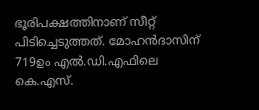ഭൂരിപക്ഷത്തിനാണ് സീറ്റ് പിടിച്ചെടുത്തത്. മോഹൻദാസിന് 719ഉം എൽ.ഡി.എഫിലെ കെ.എസ്.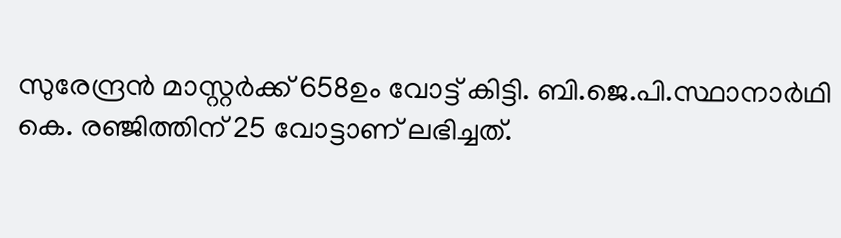സുരേന്ദ്രന്‍ മാസ്റ്റര്‍ക്ക് 658ഉം വോട്ട് കിട്ടി. ബി.ജെ.പി.സ്ഥാനാർഥി കെ. രഞ്ജിത്തിന് 25 വോട്ടാണ് ലഭിച്ചത്.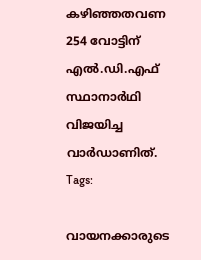കഴിഞ്ഞതവണ 254 വോട്ടിന് എൽ.ഡി.എഫ് സ്ഥാനാർഥി വിജയിച്ച വാർഡാണിത്.
Tags:

വായനക്കാരുടെ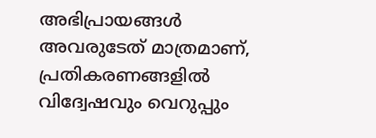അഭിപ്രായങ്ങള്‍ അവരുടേത് മാത്രമാണ്, പ്രതികരണങ്ങളിൽ വിദ്വേഷവും വെറുപ്പും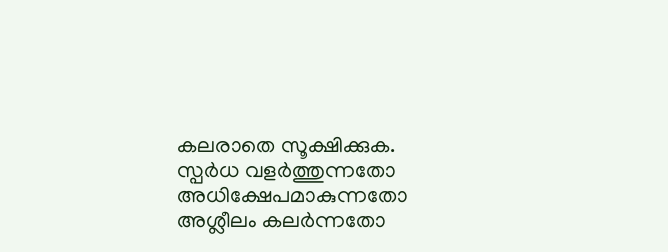കലരാതെ സൂക്ഷിക്കുക. സ്പർധ വളർത്തുന്നതോ അധിക്ഷേപമാകുന്നതോ അശ്ലീലം കലർന്നതോ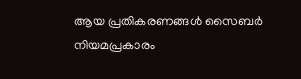ആയ പ്രതികരണങ്ങൾ സൈബർ നിയമപ്രകാരം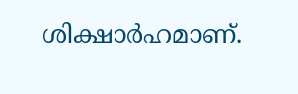ശിക്ഷാർഹമാണ്.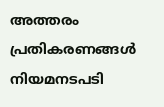അത്തരം പ്രതികരണങ്ങൾ നിയമനടപടി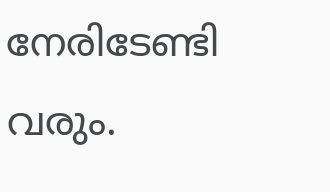നേരിടേണ്ടി വരും.